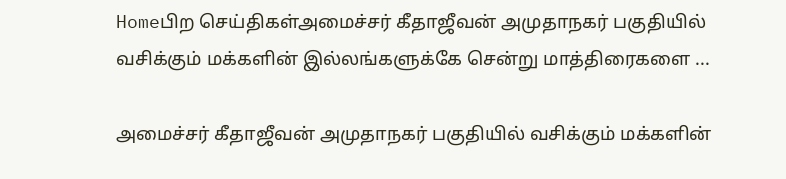Homeபிற செய்திகள்அமைச்சர் கீதாஜீவன் அமுதாநகர் பகுதியில் வசிக்கும் மக்களின் இல்லங்களுக்கே சென்று மாத்திரைகளை ...

அமைச்சர் கீதாஜீவன் அமுதாநகர் பகுதியில் வசிக்கும் மக்களின்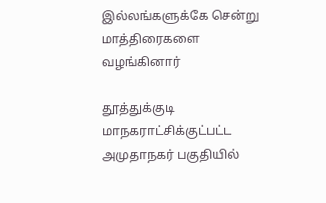இல்லங்களுக்கே சென்று மாத்திரைகளை வழங்கினார்

தூத்துக்குடி மாநகராட்சிக்குட்பட்ட அமுதாநகர் பகுதியில்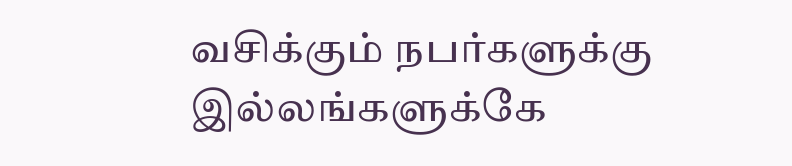வசிக்கும் நபர்களுக்கு இல்லங்களுக்கே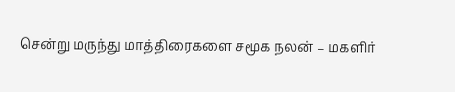சென்று மருந்து மாத்திரைகளை சமூக நலன் – மகளிர்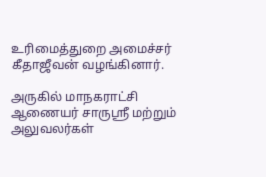உரிமைத்துறை அமைச்சர் கீதாஜீவன் வழங்கினார்.

அருகில் மாநகராட்சி ஆணையர் சாருஸ்ரீ மற்றும் அலுவலர்கள்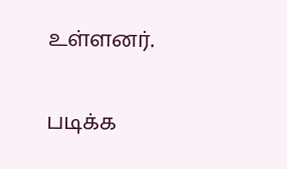உள்ளனர்.

படிக்க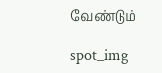வேண்டும்

spot_img